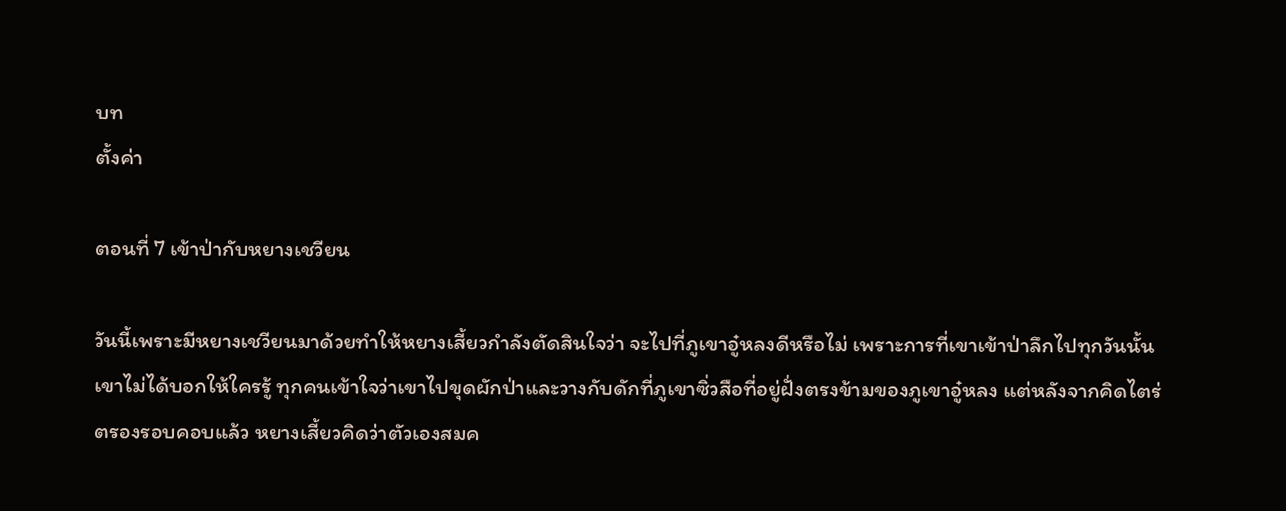บท
ตั้งค่า

ตอนที่ 7 เข้าป่ากับหยางเชวียน

วันนี้เพราะมีหยางเชวียนมาด้วยทำให้หยางเสี้ยวกำลังตัดสินใจว่า จะไปที่ภูเขาอู๋หลงดีหรือไม่ เพราะการที่เขาเข้าป่าลึกไปทุกวันนั้นเขาไม่ได้บอกให้ใครรู้ ทุกคนเข้าใจว่าเขาไปขุดผักป่าและวางกับดักที่ภูเขาซิ่วสือที่อยู่ฝั่งตรงข้ามของภูเขาอู๋หลง แต่หลังจากคิดไตร่ตรองรอบคอบแล้ว หยางเสี้ยวคิดว่าตัวเองสมค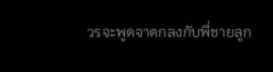วรจะพูดจาตกลงกับพี่ชายลูก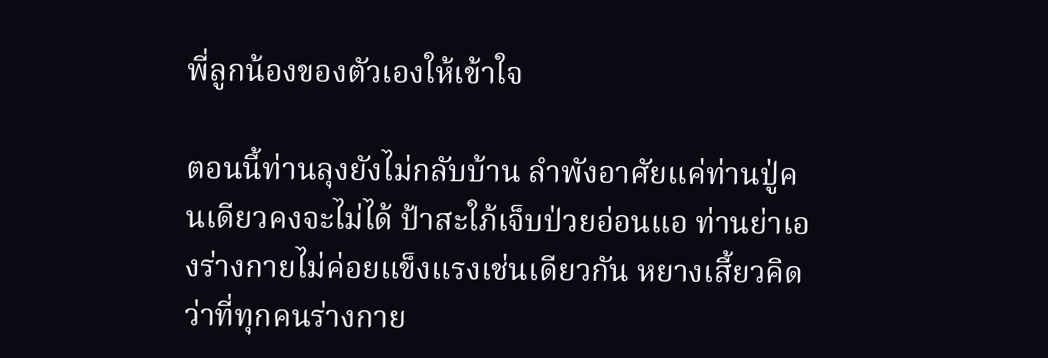พี่ลูกน้องของตัวเองให้เข้าใจ

ตอนนี้ท่านลุงยังไม่กลับบ้าน ลำพังอาศัยแค่ท่านปู่คนเดียวคงจะไม่ได้ ป้าสะใภ้เจ็บป่วยอ่อนแอ ท่านย่าเองร่างกายไม่ค่อยแข็งแรงเช่นเดียวกัน หยางเสี้ยวคิดว่าที่ทุกคนร่างกาย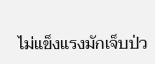ไม่แข็งแรงมักเจ็บป่ว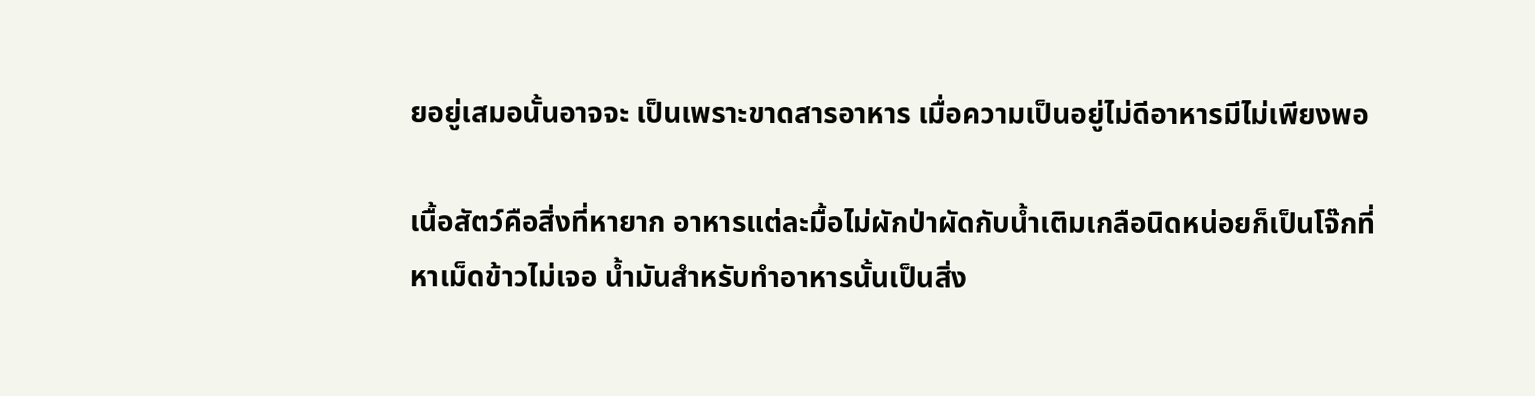ยอยู่เสมอนั้นอาจจะ เป็นเพราะขาดสารอาหาร เมื่อความเป็นอยู่ไม่ดีอาหารมีไม่เพียงพอ

เนื้อสัตว์คือสิ่งที่หายาก อาหารแต่ละมื้อไม่ผักป่าผัดกับน้ำเติมเกลือนิดหน่อยก็เป็นโจ๊กที่หาเม็ดข้าวไม่เจอ น้ำมันสำหรับทำอาหารนั้นเป็นสิ่ง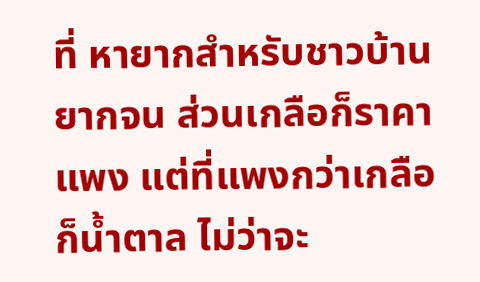ที่ หายากสำหรับชาวบ้านยากจน ส่วนเกลือก็ราคาแพง แต่ที่แพงกว่าเกลือ ก็น้ำตาล ไม่ว่าจะ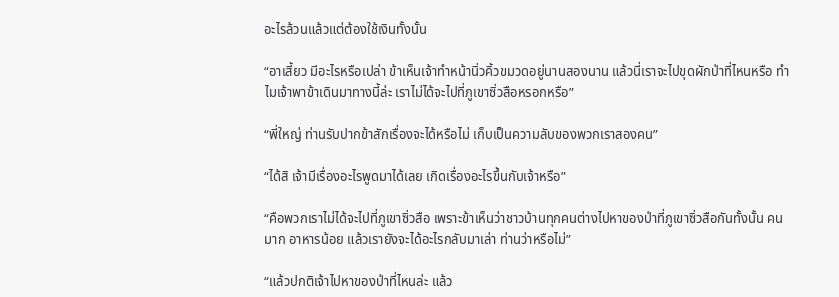อะไรล้วนแล้วแต่ต้องใช้เงินทั้งนั้น

“อาเสี้ยว มีอะไรหรือเปล่า ข้าเห็นเจ้าทำหน้านิ่วคิ้วขมวดอยู่นานสองนาน แล้วนี่เราจะไปขุดผักป่าที่ไหนหรือ ทำไมเจ้าพาข้าเดินมาทางนี้ล่ะ เราไม่ได้จะไปที่ภูเขาซิ่วสือหรอกหรือ”

“พี่ใหญ่ ท่านรับปากข้าสักเรื่องจะได้หรือไม่ เก็บเป็นความลับของพวกเราสองคน”

“ได้สิ เจ้ามีเรื่องอะไรพูดมาได้เลย เกิดเรื่องอะไรขึ้นกับเจ้าหรือ”

“คือพวกเราไม่ได้จะไปที่ภูเขาซิ่วสือ เพราะข้าเห็นว่าชาวบ้านทุกคนต่างไปหาของป่าที่ภูเขาซิ่วสือกันทั้งนั้น คนมาก อาหารน้อย แล้วเรายังจะได้อะไรกลับมาเล่า ท่านว่าหรือไม่”

“แล้วปกติเจ้าไปหาของป่าที่ไหนล่ะ แล้ว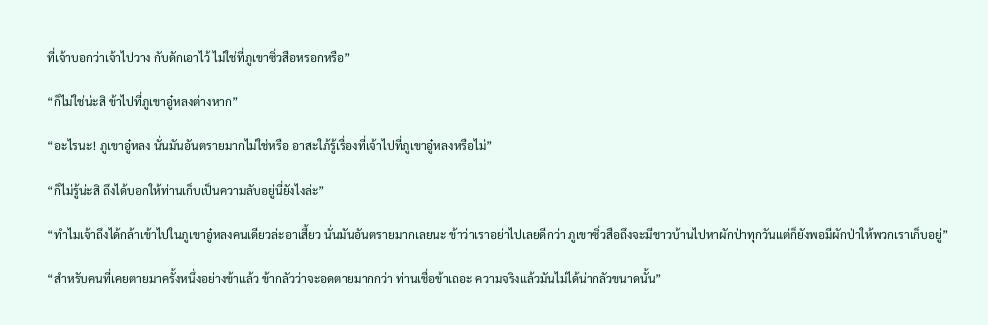ที่เจ้าบอกว่าเจ้าไปวาง กับดักเอาไว้ ไม่ใช่ที่ภูเขาซิ่วสือหรอกหรือ”

“ก็ไม่ใช่น่ะสิ ข้าไปที่ภูเขาอู๋หลงต่างหาก”

“อะไรนะ! ภูเขาอู๋หลง นั่นมันอันตรายมากไม่ใช่หรือ อาสะใภ้รู้เรื่องที่เจ้าไปที่ภูเขาอู๋หลงหรือไม่”

“ก็ไม่รู้น่ะสิ ถึงได้บอกให้ท่านเก็บเป็นความลับอยู่นี่ยังไงล่ะ”

“ทำไมเจ้าถึงได้กล้าเข้าไปในภูเขาอู๋หลงคนเดียวล่ะอาเสี้ยว นั่นมันอันตรายมากเลยนะ ข้าว่าเราอย่าไปเลยดีกว่า ภูเขาซิ่วสือถึงจะมีชาวบ้านไปหาผักป่าทุกวันแต่ก็ยังพอมีผักป่าให้พวกเราเก็บอยู่”

“สำหรับคนที่เคยตายมาครั้งหนึ่งอย่างข้าแล้ว ข้ากลัวว่าจะอดตายมากกว่า ท่านเชื่อข้าเถอะ ความจริงแล้วมันไม่ได้น่ากลัวขนาดนั้น”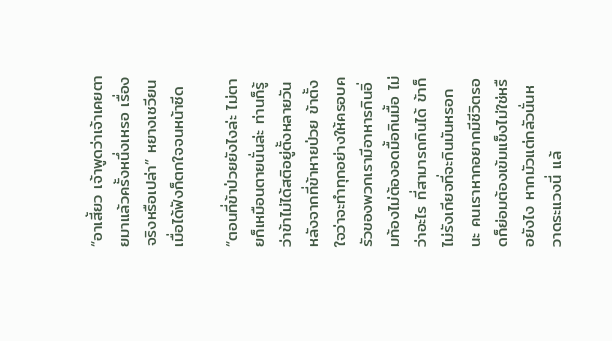“อาเสี้ยว เจ้าพูดว่าเจ้าเคยตายมาแล้วครั้งหนึ่งเหรอ เรื่องจริงหรือเปล่า” หยางเชวียนเมื่อได้ฟังก็ตกใจจนหน้าซีด

“ตอนที่ข้าป่วยยังไงล่ะ ไม่ตายก็เหมือนตายนั่นล่ะ ท่านก็รู้ว่าข้าไม่ได้สติอยู่ตั้งหลายวัน หลังจากที่ข้าหายป่วย ข้าตั้งใจว่าจะทำทุกอย่างให้ครอบครัวของพวกเรามีอาหารกินอิ่มท้องไม่ต้องอดมื้อกินมื้อ ไม่ว่าอะไร ที่สามารถกินได้ ข้าก็ไม่รังเกียจที่จะกินมันหรอกนะ คนเราหากอยากมีชีวิตรอดก็ย่อมต้องเข้มแข็งไม่ใช่หรือยังไง หากมัวแต่กลัวนั่นหวาดระแวงนี่ แล้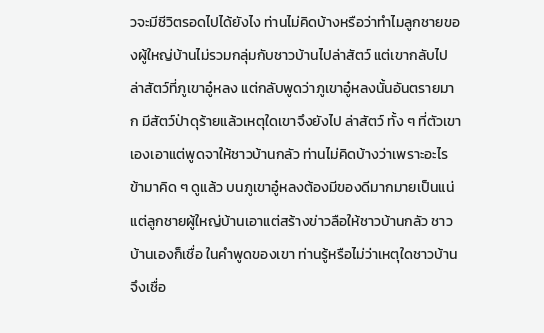วจะมีชีวิตรอดไปได้ยังไง ท่านไม่คิดบ้างหรือว่าทำไมลูกชายของผู้ใหญ่บ้านไม่รวมกลุ่มกับชาวบ้านไปล่าสัตว์ แต่เขากลับไปล่าสัตว์ที่ภูเขาอู๋หลง แต่กลับพูดว่าภูเขาอู๋หลงนั้นอันตรายมาก มีสัตว์ป่าดุร้ายแล้วเหตุใดเขาจึงยังไป ล่าสัตว์ ทั้ง ๆ ที่ตัวเขาเองเอาแต่พูดจาให้ชาวบ้านกลัว ท่านไม่คิดบ้างว่าเพราะอะไร ข้ามาคิด ๆ ดูแล้ว บนภูเขาอู๋หลงต้องมีของดีมากมายเป็นแน่ แต่ลูกชายผู้ใหญ่บ้านเอาแต่สร้างข่าวลือให้ชาวบ้านกลัว ชาวบ้านเองก็เชื่อ ในคำพูดของเขา ท่านรู้หรือไม่ว่าเหตุใดชาวบ้านจึงเชื่อ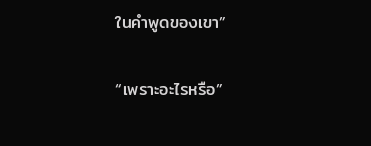ในคำพูดของเขา”

“เพราะอะไรหรือ”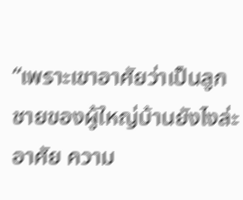“เพราะเขาอาศัยว่าเป็นลูกชายของผู้ใหญ่บ้านยังไงล่ะ อาศัย ความ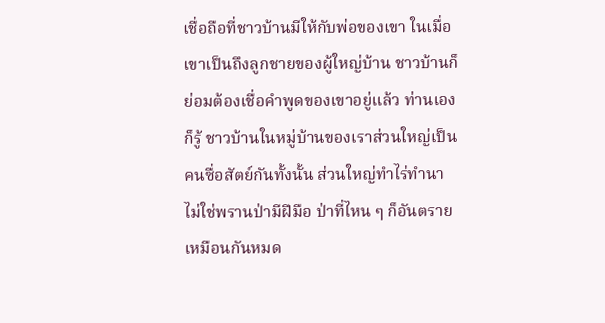เชื่อถือที่ชาวบ้านมีให้กับพ่อของเขา ในเมื่อเขาเป็นถึงลูกชายของผู้ใหญ่บ้าน ชาวบ้านก็ย่อมต้องเชื่อคำพูดของเขาอยู่แล้ว ท่านเองก็รู้ ชาวบ้านในหมู่บ้านของเราส่วนใหญ่เป็นคนซื่อสัตย์กันทั้งนั้น ส่วนใหญ่ทำไร่ทำนา ไม่ใช่พรานป่ามีฝีมือ ป่าที่ไหน ๆ ก็อันตรายเหมือนกันหมด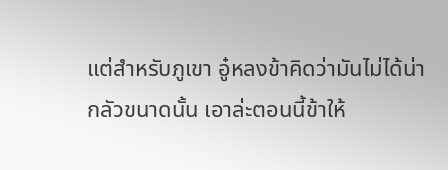แต่สำหรับภูเขา อู๋หลงข้าคิดว่ามันไม่ได้น่ากลัวขนาดนั้น เอาล่ะตอนนี้ข้าให้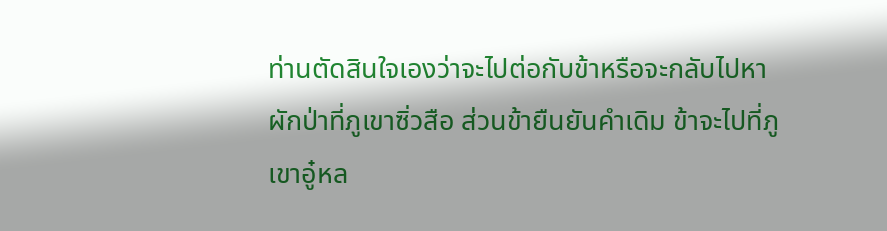ท่านตัดสินใจเองว่าจะไปต่อกับข้าหรือจะกลับไปหาผักป่าที่ภูเขาซิ่วสือ ส่วนข้ายืนยันคำเดิม ข้าจะไปที่ภูเขาอู๋หล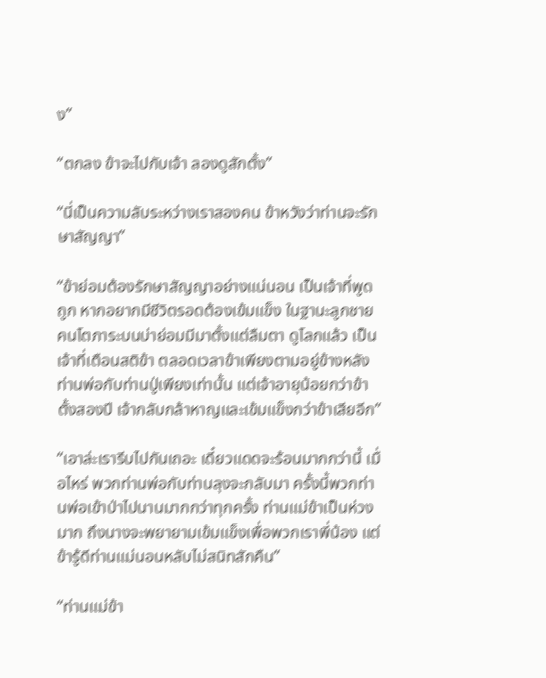ง”

“ตกลง ข้าจะไปกับเจ้า ลองดูสักตั้ง”

“นี่เป็นความลับระหว่างเราสองคน ข้าหวังว่าท่านจะรักษาสัญญา”

“ข้าย่อมต้องรักษาสัญญาอย่างแน่นอน เป็นเจ้าที่พูดถูก หากอยากมีชีวิตรอดต้องเข้มแข็ง ในฐานะลูกชายคนโตภาระบนบ่าย่อมมีมาตั้งแต่ลืมตา ดูโลกแล้ว เป็นเจ้าที่เตือนสติข้า ตลอดเวลาข้าเพียงตามอยู่ข้างหลังท่านพ่อกับท่านปู่เพียงเท่านั้น แต่เจ้าอายุน้อยกว่าข้าตั้งสองปี เจ้ากลับกล้าหาญและเข้มแข็งกว่าข้าเสียอีก”

“เอาล่ะเรารีบไปกันเถอะ เดี๋ยวแดดจะร้อนมากกว่านี้ เมื่อไหร่ พวกท่านพ่อกับท่านลุงจะกลับมา ครั้งนี้พวกท่านพ่อเข้าป่าไปนานมากกว่าทุกครั้ง ท่านแม่ข้าเป็นห่วงมาก ถึงนางจะพยายามเข้มแข็งเพื่อพวกเราพี่น้อง แต่ข้ารู้ดีท่านแม่นอนหลับไม่สนิทสักคืน”

“ท่านแม่ข้า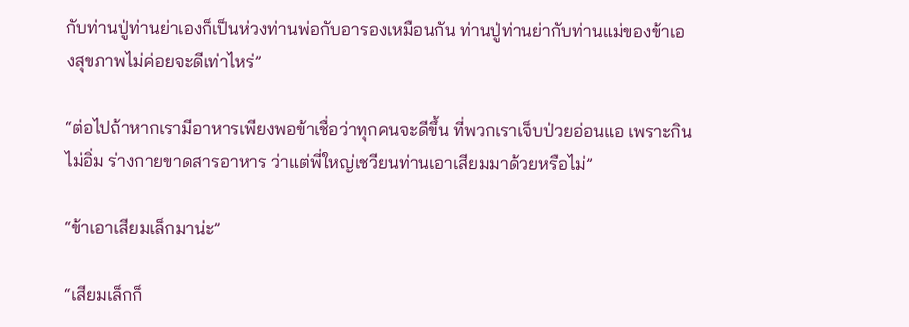กับท่านปู่ท่านย่าเองก็เป็นห่วงท่านพ่อกับอารองเหมือนกัน ท่านปู่ท่านย่ากับท่านแม่ของข้าเองสุขภาพไม่ค่อยจะดีเท่าไหร่”

“ต่อไปถ้าหากเรามีอาหารเพียงพอข้าเชื่อว่าทุกคนจะดีขึ้น ที่พวกเราเจ็บป่วยอ่อนแอ เพราะกินไม่อิ่ม ร่างกายขาดสารอาหาร ว่าแต่พี่ใหญ่เชวียนท่านเอาเสียมมาด้วยหรือไม่”

“ข้าเอาเสียมเล็กมาน่ะ”

“เสียมเล็กก็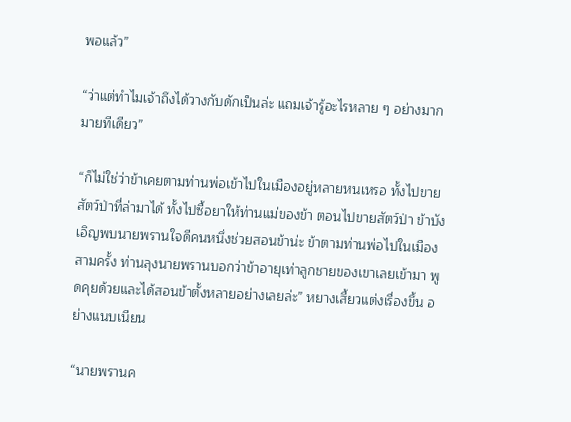พอแล้ว”

“ว่าแต่ทำไมเจ้าถึงได้วางกับดักเป็นล่ะ แถมเจ้ารู้อะไรหลาย ๆ อย่างมากมายทีเดียว”

“ก็ไม่ใช่ว่าข้าเคยตามท่านพ่อเข้าไปในเมืองอยู่หลายหนเหรอ ทั้งไปขายสัตว์ป่าที่ล่ามาได้ ทั้งไปซื้อยาให้ท่านแม่ของข้า ตอนไปขายสัตว์ป่า ข้าบังเอิญพบนายพรานใจดีคนหนึ่งช่วยสอนข้าน่ะ ข้าตามท่านพ่อไปในเมืองสามครั้ง ท่านลุงนายพรานบอกว่าข้าอายุเท่าลูกชายของเขาเลยเข้ามา พูดคุยด้วยและได้สอนข้าตั้งหลายอย่างเลยล่ะ” หยางเสี้ยวแต่งเรื่องขึ้น อย่างแนบเนียน

“นายพรานค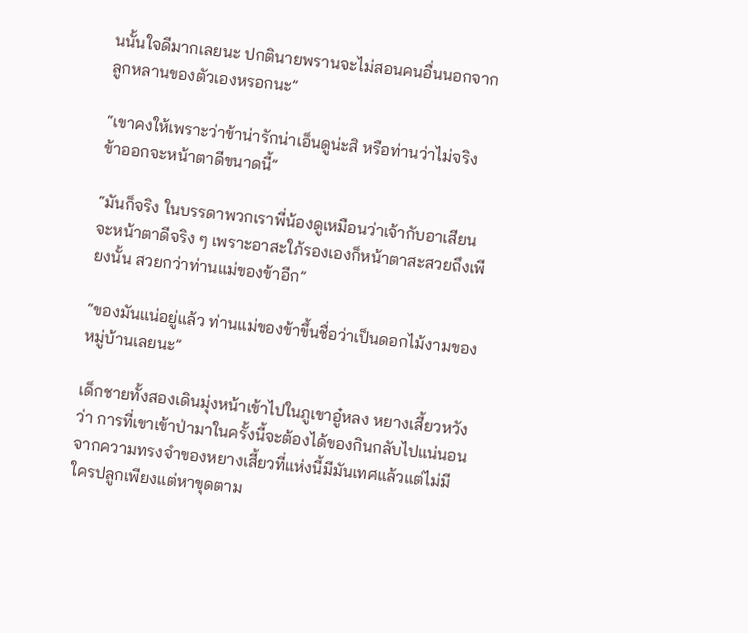นนั้นใจดีมากเลยนะ ปกตินายพรานจะไม่สอนคนอื่นนอกจากลูกหลานของตัวเองหรอกนะ”

“เขาคงให้เพราะว่าข้าน่ารักน่าเอ็นดูน่ะสิ หรือท่านว่าไม่จริง ข้าออกจะหน้าตาดีขนาดนี้”

“มันก็จริง ในบรรดาพวกเราพี่น้องดูเหมือนว่าเจ้ากับอาเสียน จะหน้าตาดีจริง ๆ เพราะอาสะใภ้รองเองก็หน้าตาสะสวยถึงเพียงนั้น สวยกว่าท่านแม่ของข้าอีก”

“ของมันแน่อยู่แล้ว ท่านแม่ของข้าขึ้นชื่อว่าเป็นดอกไม้งามของหมู่บ้านเลยนะ”

เด็กชายทั้งสองเดินมุ่งหน้าเข้าไปในภูเขาอู๋หลง หยางเสี้ยวหวังว่า การที่เขาเข้าป่ามาในครั้งนี้จะต้องได้ของกินกลับไปแน่นอน จากความทรงจำของหยางเสี้ยวที่แห่งนี้มีมันเทศแล้วแต่ไม่มีใครปลูกเพียงแต่หาขุดตาม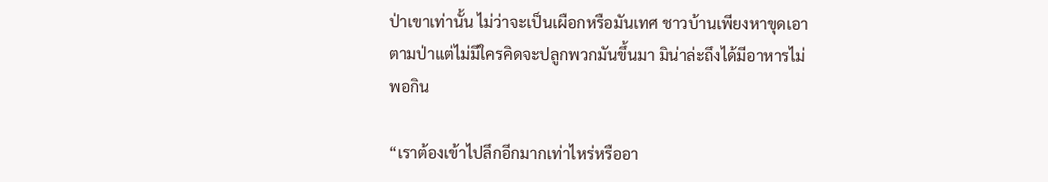ป่าเขาเท่านั้น ไม่ว่าจะเป็นเผือกหรือมันเทศ ชาวบ้านเพียงหาขุดเอาตามป่าแต่ไม่มีใครคิดจะปลูกพวกมันขึ้นมา มิน่าล่ะถึงได้มีอาหารไม่พอกิน

“เราต้องเข้าไปลึกอีกมากเท่าไหร่หรืออา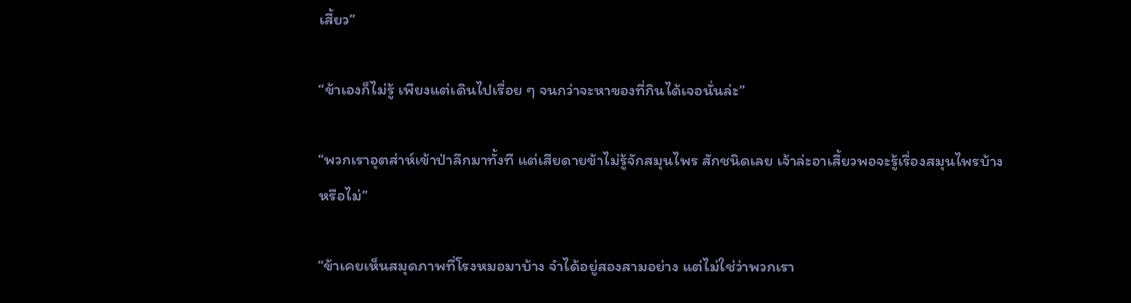เสี้ยว”

“ข้าเองก็ไม่รู้ เพียงแต่เดินไปเรื่อย ๆ จนกว่าจะหาของที่กินได้เจอนั่นล่ะ”

“พวกเราอุตส่าห์เข้าป่าลึกมาทั้งที แต่เสียดายข้าไม่รู้จักสมุนไพร สักชนิดเลย เจ้าล่ะอาเสี้ยวพอจะรู้เรื่องสมุนไพรบ้างหรือไม่”

“ข้าเคยเห็นสมุดภาพที่โรงหมอมาบ้าง จำได้อยู่สองสามอย่าง แต่ไม่ใช่ว่าพวกเรา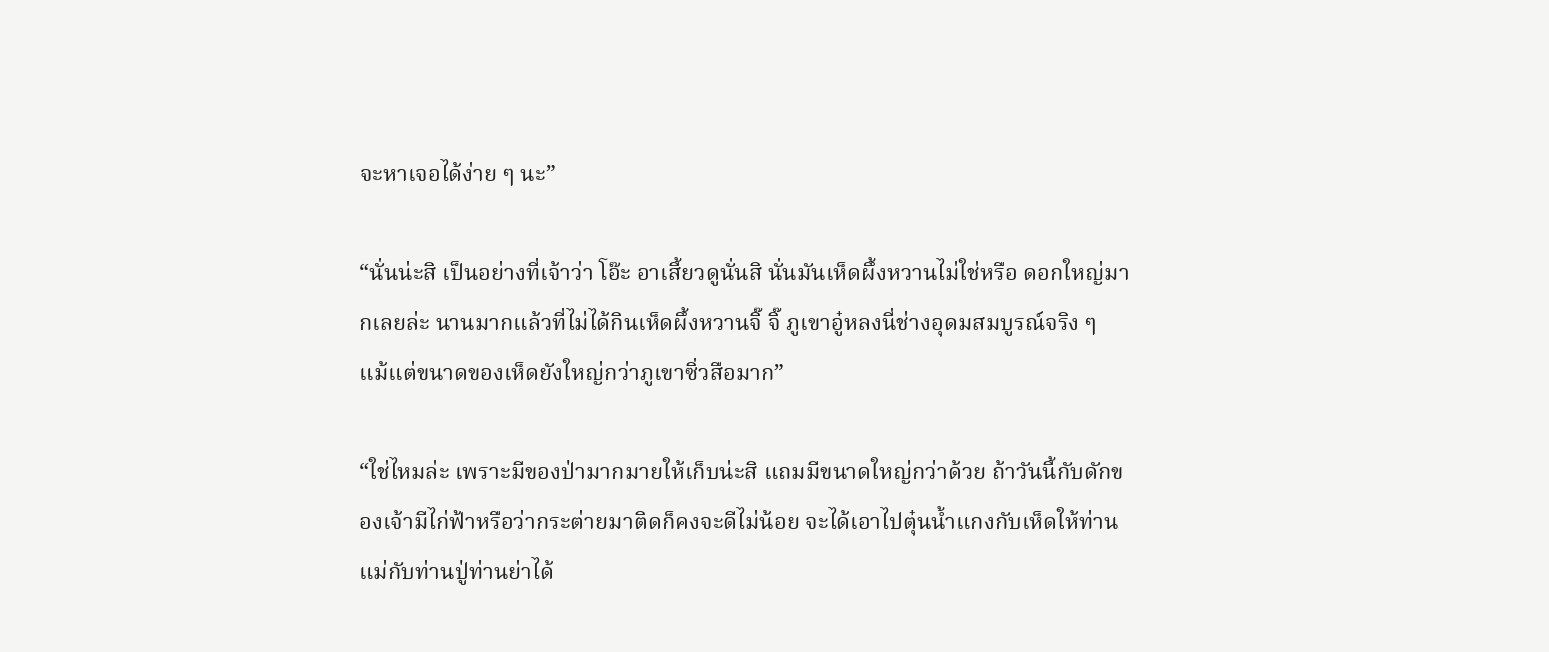จะหาเจอได้ง่าย ๆ นะ”

“นั่นน่ะสิ เป็นอย่างที่เจ้าว่า โอ๊ะ อาเสี้ยวดูนั่นสิ นั่นมันเห็ดผึ้งหวานไม่ใช่หรือ ดอกใหญ่มากเลยล่ะ นานมากแล้วที่ไม่ได้กินเห็ดผึ้งหวานจิ๊ จิ๊ ภูเขาอู๋หลงนี่ช่างอุดมสมบูรณ์จริง ๆ แม้แต่ขนาดของเห็ดยังใหญ่กว่าภูเขาซิ่วสือมาก”

“ใช่ไหมล่ะ เพราะมีของป่ามากมายให้เก็บน่ะสิ แถมมีขนาดใหญ่กว่าด้วย ถ้าวันนี้กับดักของเจ้ามีไก่ฟ้าหรือว่ากระต่ายมาติดก็คงจะดีไม่น้อย จะได้เอาไปตุ๋นน้ำแกงกับเห็ดให้ท่านแม่กับท่านปู่ท่านย่าได้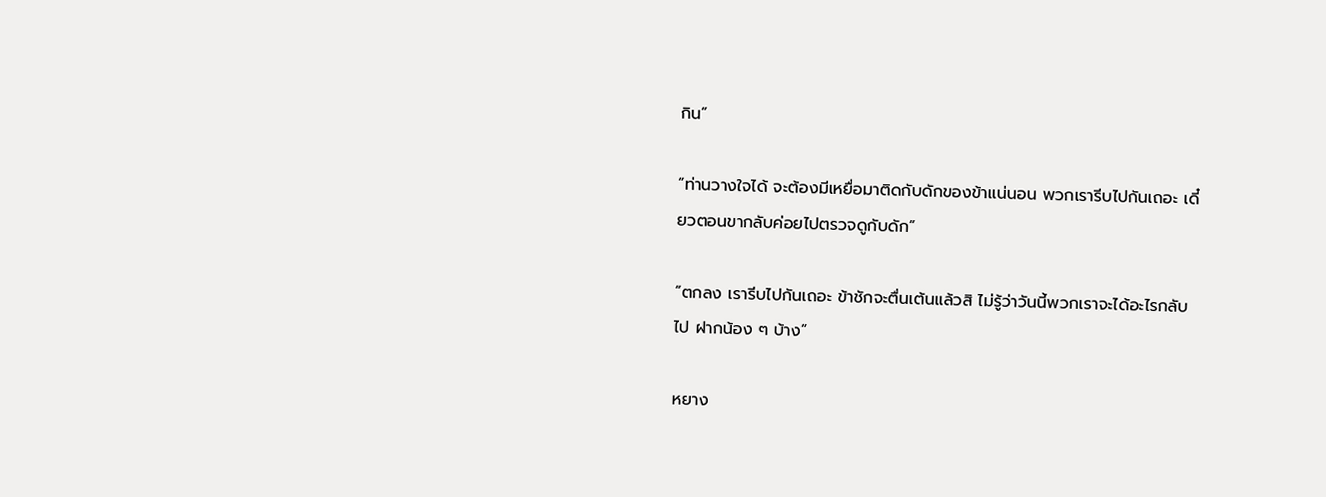กิน”

“ท่านวางใจได้ จะต้องมีเหยื่อมาติดกับดักของข้าแน่นอน พวกเรารีบไปกันเถอะ เดี๋ยวตอนขากลับค่อยไปตรวจดูกับดัก”

“ตกลง เรารีบไปกันเถอะ ข้าชักจะตื่นเต้นแล้วสิ ไม่รู้ว่าวันนี้พวกเราจะได้อะไรกลับไป ฝากน้อง ๆ บ้าง”

หยาง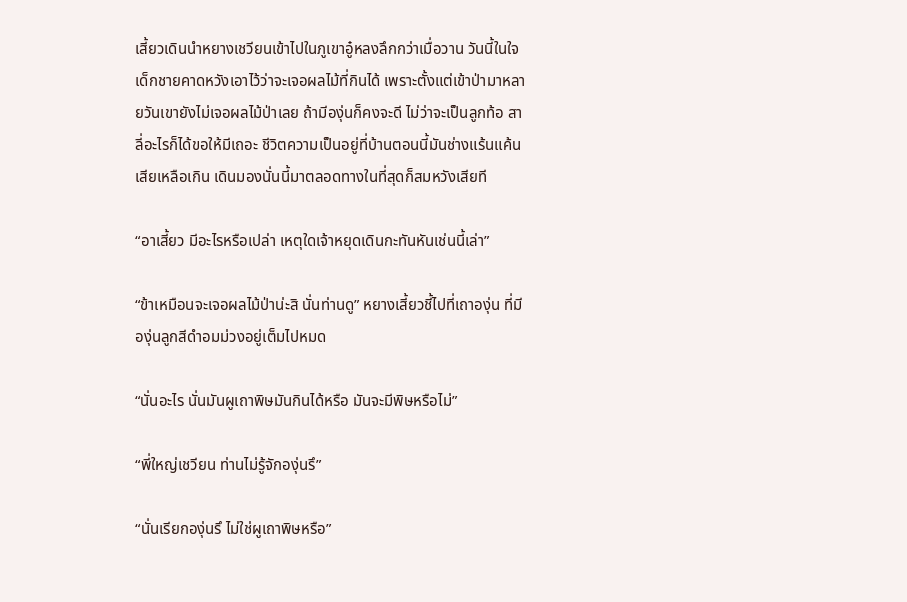เสี้ยวเดินนำหยางเชวียนเข้าไปในภูเขาอู๋หลงลึกกว่าเมื่อวาน วันนี้ในใจเด็กชายคาดหวังเอาไว้ว่าจะเจอผลไม้ที่กินได้ เพราะตั้งแต่เข้าป่ามาหลายวันเขายังไม่เจอผลไม้ป่าเลย ถ้ามีองุ่นก็คงจะดี ไม่ว่าจะเป็นลูกท้อ สาลี่อะไรก็ได้ขอให้มีเถอะ ชีวิตความเป็นอยู่ที่บ้านตอนนี้มันช่างแร้นแค้น เสียเหลือเกิน เดินมองนั่นนี้มาตลอดทางในที่สุดก็สมหวังเสียที

“อาเสี้ยว มีอะไรหรือเปล่า เหตุใดเจ้าหยุดเดินกะทันหันเช่นนี้เล่า”

“ข้าเหมือนจะเจอผลไม้ป่าน่ะสิ นั่นท่านดู” หยางเสี้ยวชี้ไปที่เถาองุ่น ที่มีองุ่นลูกสีดำอมม่วงอยู่เต็มไปหมด

“นั่นอะไร นั่นมันผูเถาพิษมันกินได้หรือ มันจะมีพิษหรือไม่”

“พี่ใหญ่เชวียน ท่านไม่รู้จักองุ่นรึ”

“นั่นเรียกองุ่นรึ ไม่ใช่ผูเถาพิษหรือ”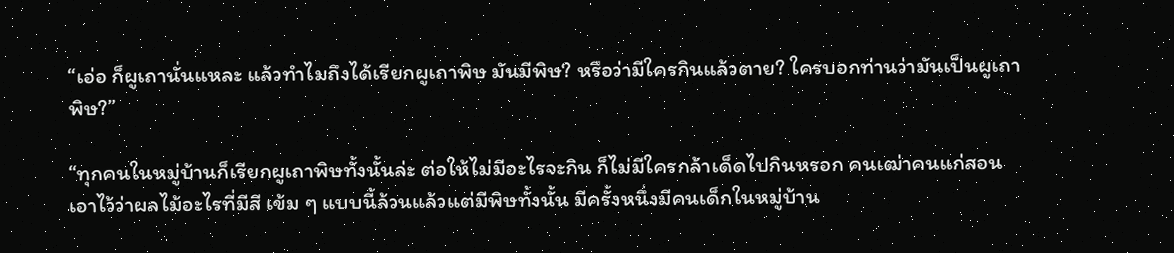“เอ่อ ก็ผูเถานั่นแหละ แล้วทำไมถึงได้เรียกผูเถาพิษ มันมีพิษ? หรือว่ามีใครกินแล้วตาย? ใครบอกท่านว่ามันเป็นผูเถาพิษ?”

“ทุกคนในหมู่บ้านก็เรียกผูเถาพิษทั้งนั้นล่ะ ต่อให้ไม่มีอะไรจะกิน ก็ไม่มีใครกล้าเด็ดไปกินหรอก คนเฒ่าคนแก่สอนเอาไว้ว่าผลไม้อะไรที่มีสี เข้ม ๆ แบบนี้ล้วนแล้วแต่มีพิษทั้งนั้น มีครั้งหนึ่งมีคนเด็กในหมู่บ้าน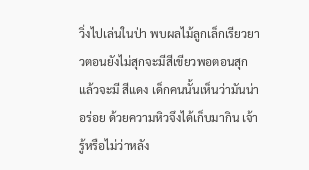วิ่งไปเล่นในป่า พบผลไม้ลูกเล็กเรียวยาวตอนยังไม่สุกจะมีสีเขียวพอตอนสุกแล้วจะมี สีแดง เด็กคนนั้นเห็นว่ามันน่าอร่อย ด้วยความหิวจึงได้เก็บมากิน เจ้ารู้หรือไม่ว่าหลัง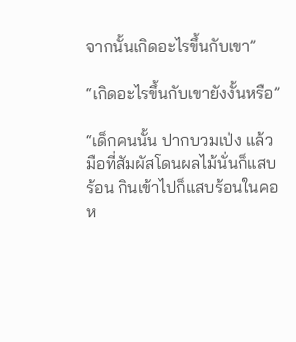จากนั้นเกิดอะไรขึ้นกับเขา”

“เกิดอะไรขึ้นกับเขายังงั้นหรือ”

“เด็กคนนั้น ปากบวมเป่ง แล้วมือที่สัมผัสโดนผลไม้นั่นก็แสบร้อน กินเข้าไปก็แสบร้อนในคอ ห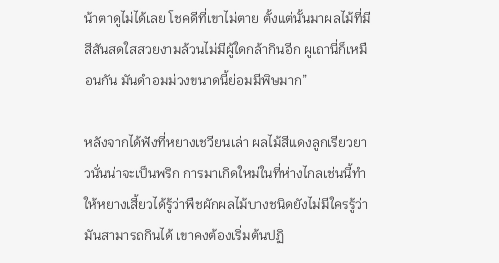น้าตาดูไม่ได้เลย โชคดีที่เขาไม่ตาย ตั้งแต่นั้นมาผลไม้ที่มีสีสันสดใสสวยงามล้วนไม่มีผู้ใดกล้ากินอีก ผูเถานี่ก็เหมือนกัน มันดำอมม่วงขนาดนี้ย่อมมีพิษมาก”

หลังจากได้ฟังที่หยางเชวียนเล่า ผลไม้สีแดงลูกเรียวยาวนั่นน่าจะเป็นพริก การมาเกิดใหม่ในที่ห่างไกลเช่นนี้ทำให้หยางเสี้ยวได้รู้ว่าพืชผักผลไม้บางชนิดยังไม่มีใครรู้ว่ามันสามารถกินได้ เขาคงต้องเริ่มต้นปฏิ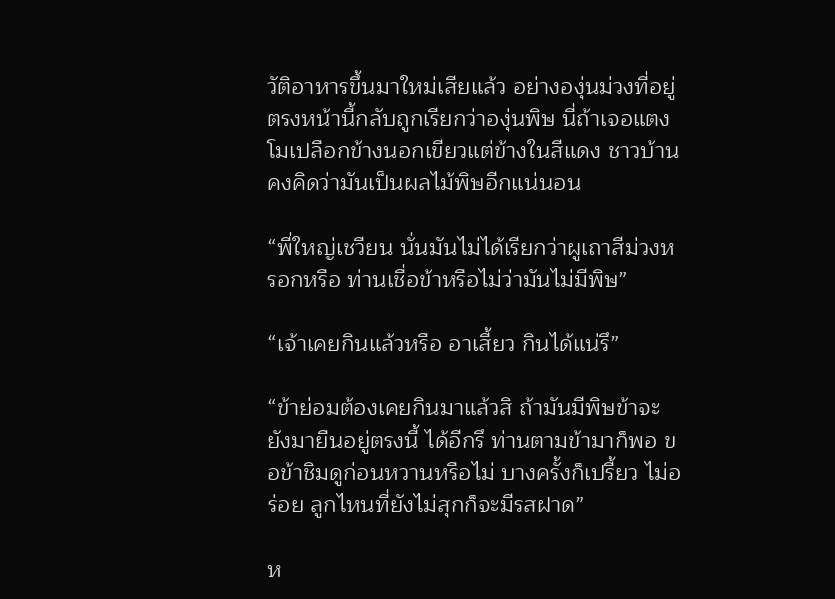วัติอาหารขึ้นมาใหม่เสียแล้ว อย่างองุ่นม่วงที่อยู่ตรงหน้านี้กลับถูกเรียกว่าองุ่นพิษ นี่ถ้าเจอแตงโมเปลือกข้างนอกเขียวแต่ข้างในสีแดง ชาวบ้านคงคิดว่ามันเป็นผลไม้พิษอีกแน่นอน

“พี่ใหญ่เชวียน นั่นมันไม่ได้เรียกว่าผูเถาสีม่วงหรอกหรือ ท่านเชื่อข้าหรือไม่ว่ามันไม่มีพิษ”

“เจ้าเคยกินแล้วหรือ อาเสี้ยว กินได้แน่รึ”

“ข้าย่อมต้องเคยกินมาแล้วสิ ถ้ามันมีพิษข้าจะยังมายืนอยู่ตรงนี้ ได้อีกรึ ท่านตามข้ามาก็พอ ขอข้าชิมดูก่อนหวานหรือไม่ บางครั้งก็เปรี้ยว ไม่อร่อย ลูกไหนที่ยังไม่สุกก็จะมีรสฝาด”

ห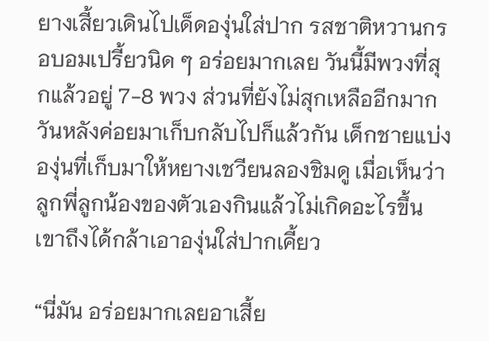ยางเสี้ยวเดินไปเด็ดองุ่นใส่ปาก รสชาติหวานกรอบอมเปรี้ยวนิด ๆ อร่อยมากเลย วันนี้มีพวงที่สุกแล้วอยู่ 7-8 พวง ส่วนที่ยังไม่สุกเหลืออีกมาก วันหลังค่อยมาเก็บกลับไปก็แล้วกัน เด็กชายแบ่งองุ่นที่เก็บมาให้หยางเชวียนลองชิมดู เมื่อเห็นว่าลูกพี่ลูกน้องของตัวเองกินแล้วไม่เกิดอะไรขึ้นเขาถึงได้กล้าเอาองุ่นใส่ปากเคี้ยว

“นี่มัน อร่อยมากเลยอาเสี้ย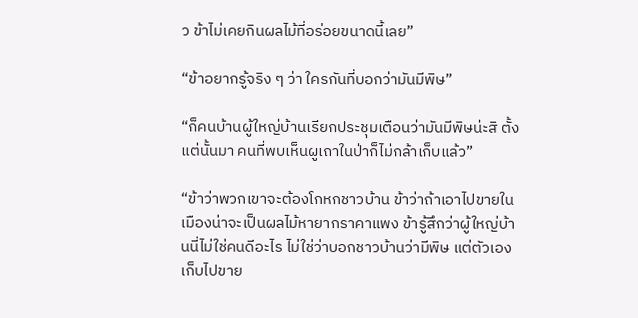ว ข้าไม่เคยกินผลไม้ที่อร่อยขนาดนี้เลย”

“ข้าอยากรู้จริง ๆ ว่า ใครกันที่บอกว่ามันมีพิษ”

“ก็คนบ้านผู้ใหญ่บ้านเรียกประชุมเตือนว่ามันมีพิษน่ะสิ ตั้งแต่นั้นมา คนที่พบเห็นผูเถาในป่าก็ไม่กล้าเก็บแล้ว”

“ข้าว่าพวกเขาจะต้องโกหกชาวบ้าน ข้าว่าถ้าเอาไปขายในเมืองน่าจะเป็นผลไม้หายากราคาแพง ข้ารู้สึกว่าผู้ใหญ่บ้านนี่ไม่ใช่คนดีอะไร ไม่ใช่ว่าบอกชาวบ้านว่ามีพิษ แต่ตัวเองเก็บไปขาย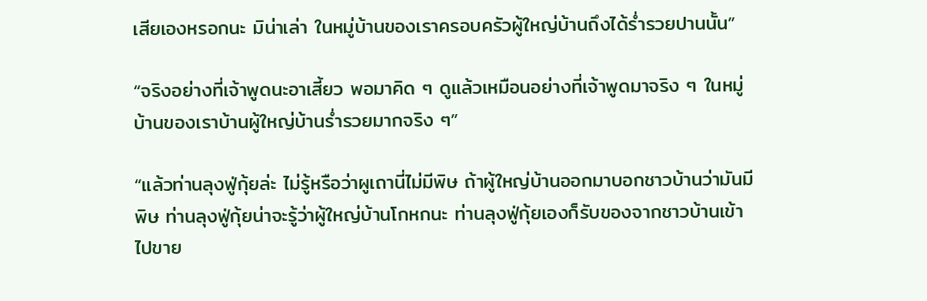เสียเองหรอกนะ มิน่าเล่า ในหมู่บ้านของเราครอบครัวผู้ใหญ่บ้านถึงได้ร่ำรวยปานนั้น”

“จริงอย่างที่เจ้าพูดนะอาเสี้ยว พอมาคิด ๆ ดูแล้วเหมือนอย่างที่เจ้าพูดมาจริง ๆ ในหมู่บ้านของเราบ้านผู้ใหญ่บ้านร่ำรวยมากจริง ๆ”

“แล้วท่านลุงฟู่กุ้ยล่ะ ไม่รู้หรือว่าผูเถานี่ไม่มีพิษ ถ้าผู้ใหญ่บ้านออกมาบอกชาวบ้านว่ามันมีพิษ ท่านลุงฟู่กุ้ยน่าจะรู้ว่าผู้ใหญ่บ้านโกหกนะ ท่านลุงฟู่กุ้ยเองก็รับของจากชาวบ้านเข้าไปขาย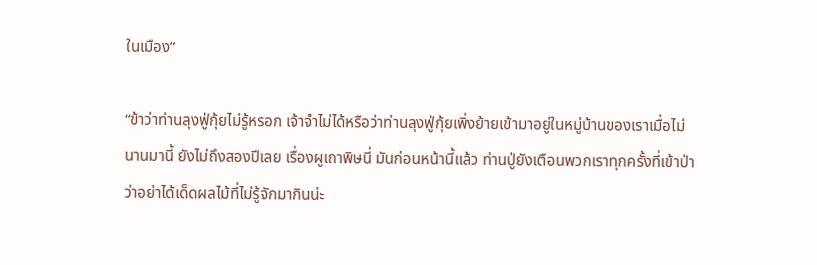ในเมือง”

“ข้าว่าท่านลุงฟู่กุ้ยไม่รู้หรอก เจ้าจำไม่ได้หรือว่าท่านลุงฟู่กุ้ยเพิ่งย้ายเข้ามาอยู่ในหมู่บ้านของเราเมื่อไม่นานมานี้ ยังไม่ถึงสองปีเลย เรื่องผูเถาพิษนี่ มันก่อนหน้านี้แล้ว ท่านปู่ยังเตือนพวกเราทุกครั้งที่เข้าป่าว่าอย่าได้เด็ดผลไม้ที่ไม่รู้จักมากินน่ะ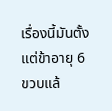เรื่องนี้มันตั้งแต่ข้าอายุ 6 ขวบแล้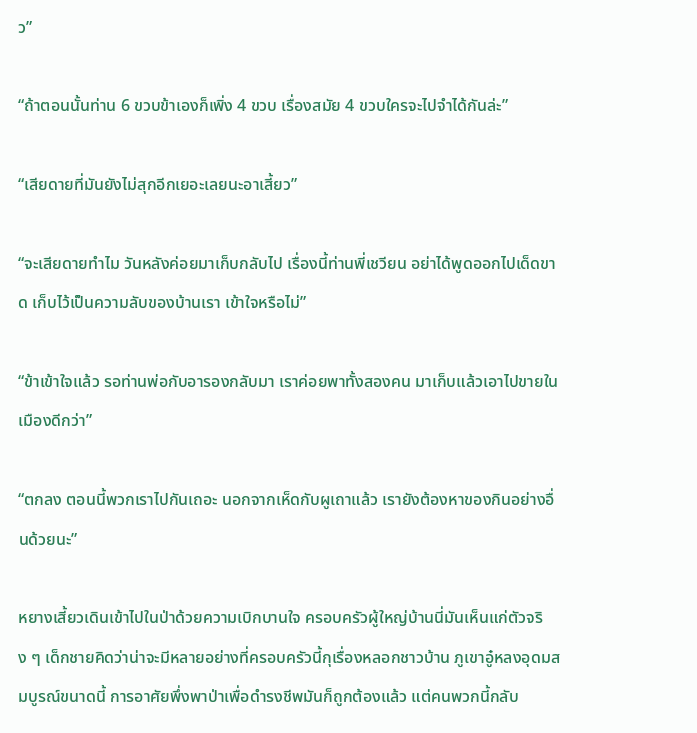ว”

“ถ้าตอนนั้นท่าน 6 ขวบข้าเองก็เพิ่ง 4 ขวบ เรื่องสมัย 4 ขวบใครจะไปจำได้กันล่ะ”

“เสียดายที่มันยังไม่สุกอีกเยอะเลยนะอาเสี้ยว”

“จะเสียดายทำไม วันหลังค่อยมาเก็บกลับไป เรื่องนี้ท่านพี่เชวียน อย่าได้พูดออกไปเด็ดขาด เก็บไว้เป็นความลับของบ้านเรา เข้าใจหรือไม่”

“ข้าเข้าใจแล้ว รอท่านพ่อกับอารองกลับมา เราค่อยพาทั้งสองคน มาเก็บแล้วเอาไปขายในเมืองดีกว่า”

“ตกลง ตอนนี้พวกเราไปกันเถอะ นอกจากเห็ดกับผูเถาแล้ว เรายังต้องหาของกินอย่างอื่นด้วยนะ”

หยางเสี้ยวเดินเข้าไปในป่าด้วยความเบิกบานใจ ครอบครัวผู้ใหญ่บ้านนี่มันเห็นแก่ตัวจริง ๆ เด็กชายคิดว่าน่าจะมีหลายอย่างที่ครอบครัวนี้กุเรื่องหลอกชาวบ้าน ภูเขาอู๋หลงอุดมสมบูรณ์ขนาดนี้ การอาศัยพึ่งพาป่าเพื่อดำรงชีพมันก็ถูกต้องแล้ว แต่คนพวกนี้กลับ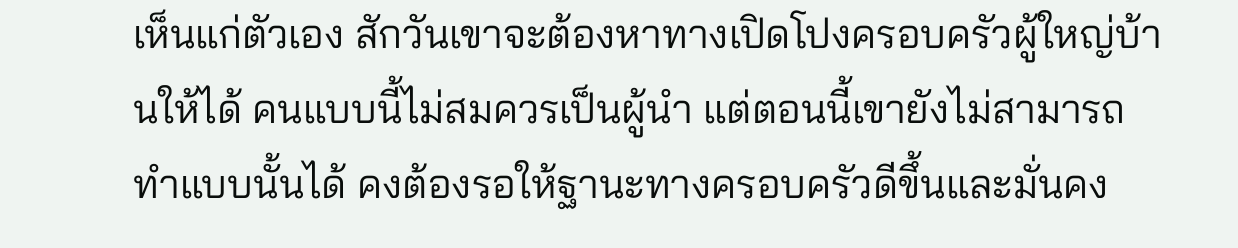เห็นแก่ตัวเอง สักวันเขาจะต้องหาทางเปิดโปงครอบครัวผู้ใหญ่บ้านให้ได้ คนแบบนี้ไม่สมควรเป็นผู้นำ แต่ตอนนี้เขายังไม่สามารถทำแบบนั้นได้ คงต้องรอให้ฐานะทางครอบครัวดีขึ้นและมั่นคง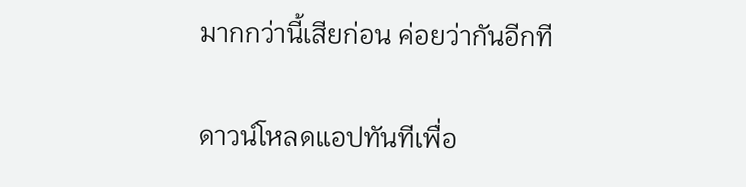มากกว่านี้เสียก่อน ค่อยว่ากันอีกที

ดาวน์โหลดแอปทันทีเพื่อ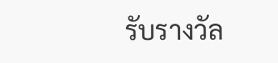รับรางวัล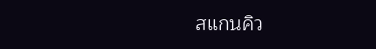สแกนคิว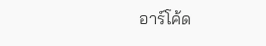อาร์โค้ด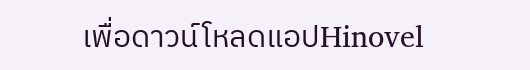เพื่อดาวน์โหลดแอปHinovel